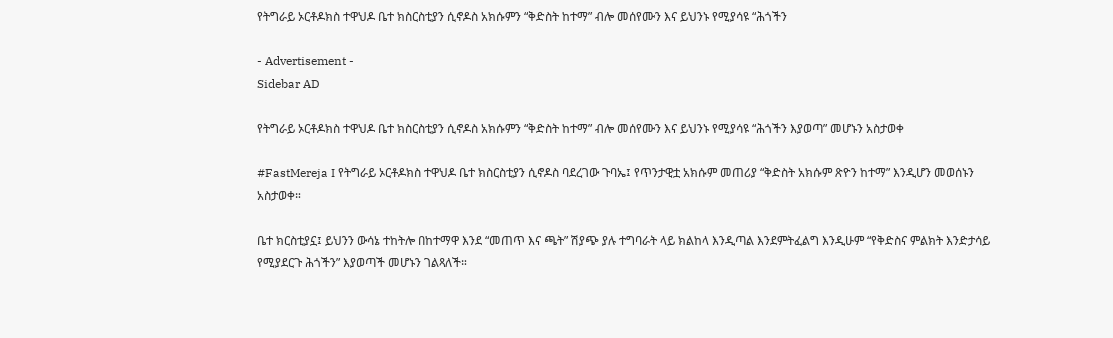የትግራይ ኦርቶዶክስ ተዋህዶ ቤተ ክስርስቲያን ሲኖዶስ አክሱምን “ቅድስት ከተማ” ብሎ መሰየሙን እና ይህንኑ የሚያሳዩ “ሕጎችን

- Advertisement -
Sidebar AD

የትግራይ ኦርቶዶክስ ተዋህዶ ቤተ ክስርስቲያን ሲኖዶስ አክሱምን “ቅድስት ከተማ” ብሎ መሰየሙን እና ይህንኑ የሚያሳዩ “ሕጎችን እያወጣ” መሆኑን አስታወቀ

#FastMereja I የትግራይ ኦርቶዶክስ ተዋህዶ ቤተ ክስርስቲያን ሲኖዶስ ባደረገው ጉባኤ፤ የጥንታዊቷ አክሱም መጠሪያ “ቅድስት አክሱም ጽዮን ከተማ” እንዲሆን መወሰኑን አስታወቀ።

ቤተ ክርስቲያኗ፤ ይህንን ውሳኔ ተከትሎ በከተማዋ እንደ “መጠጥ እና ጫት” ሽያጭ ያሉ ተግባራት ላይ ክልከላ እንዲጣል እንደምትፈልግ እንዲሁም “የቅድስና ምልክት እንድታሳይ የሚያደርጉ ሕጎችን” እያወጣች መሆኑን ገልጻለች።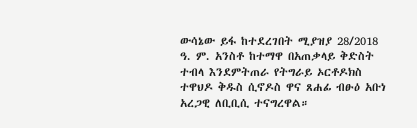ውሳኔው ይፋ ከተደረገበት ሚያዝያ 28/2018 ዓ. ም. አንስቶ ከተማዋ በአጠቃላይ ቅድስት ተብላ እንደምትጠራ የትግራይ ኦርቶዶክስ ተዋህዶ ቅዱስ ሲኖዶስ ዋና ጸሐፊ ብፁዕ አቡነ አረጋዊ ለቢቢሲ ተናግረዋል።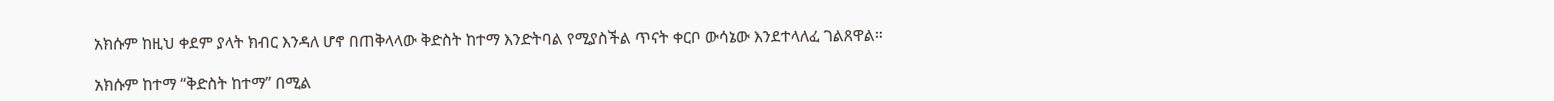አክሱም ከዚህ ቀደም ያላት ክብር እንዳለ ሆኖ በጠቅላላው ቅድስት ከተማ እንድትባል የሚያስችል ጥናት ቀርቦ ውሳኔው እንደተላለፈ ገልጸዋል።

አክሱም ከተማ “ቅድስት ከተማ” በሚል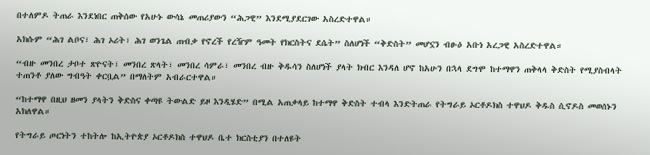በተለምዶ ትጠራ እንደነበር ጠቅሰው የአሁኑ ውሳኔ መጠሪያውን “ሕጋዊ” እንደሚያደርገው አስረድተዋል።

አክሱም “ሕገ ልቦና፣ ሕገ ኦሪት፣ ሕገ ወንጌል ጠብቃ የኖረች የረዥም ዓመት የክርስትና ደሴት” ስለሆነች “ቅድስት” መሆኗን ብፁዕ አቡነ አረጋዊ አስረድተዋል።

“ብዙ መንበረ ታቦተ ጽዮናት፣ መንበረ ጽላት፣ መንበረ ሳምራ፣ መንበረ ብዙ ቅዱሳን ስለሆነች ያላት ክብር እንዳለ ሆኖ ከአሁን በኋላ ደግሞ ከተማዋን ጠቅላላ ቅድስት የሚያስብላት ተጠንቶ ያለው ግብዓት ቀርቧል” በማለትም አብራርተዋል።

“ከተማዋ በዚህ ዘመን ያላትን ቅድስና ቀጣዩ ትውልድ ይዞ እንዲሄድ” በሚል አጠቃላይ ከተማዋ ቅድስት ተብላ እንድትጠራ የትግራይ ኦርቶዶክስ ተዋህዶ ቅዱስ ሲኖዶስ መወሰኑን አክለዋል።

የትግራይ ጦርነትን ተከትሎ ከኢትዮጵያ ኦርቶዶክስ ተዋህዶ ቤተ ክርስቲያን በተለዩት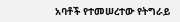አባቶች የተመሠረተው የትግራይ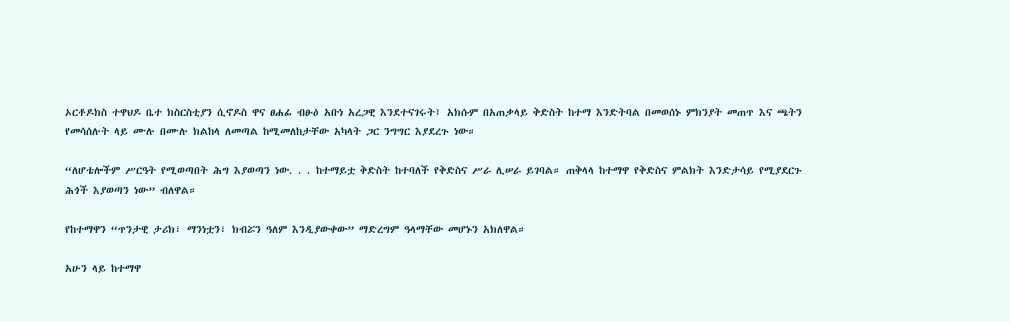ኦርቶዶክስ ተዋህዶ ቤተ ክስርስቲያን ሲኖዶስ ዋና ፀሐፊ ብፁዕ አቡነ አረጋዊ እንደተናገሩት፤ አክሱም በአጠቃላይ ቅድስት ከተማ እንድትባል በመወሰኑ ምክንያት መጠጥ እና ጫትን የመሳሰሉት ላይ ሙሉ በሙሉ ክልከላ ለመጣል ከሚመለከታቸው አካላት ጋር ንግግር እያደረጉ ነው።

“ለሆቴሎችም ሥርዓት የሚወጣበት ሕግ እያወጣን ነው. . . ከተማይቷ ቅድስት ከተባለች የቅድስና ሥራ ሊሠራ ይገባል። ጠቅላላ ከተማዋ የቅድስና ምልክት እንድታሳይ የሚያደርጉ ሕጎች እያወጣን ነው” ብለዋል።

የከተማዋን “ጥንታዊ ታሪክ፣ ማንነቷን፣ ክብሯን ዓለም እንዲያውቀው” ማድረግም ዓላማቸው መሆኑን አክለዋል።

አሁን ላይ ከተማዋ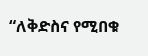“ለቅድስና የሚበቁ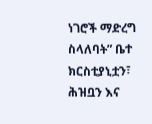ነገሮች ማድረግ ስላለባት” ቤተ ክርስቲያኒቷን፣ ሕዝቧን እና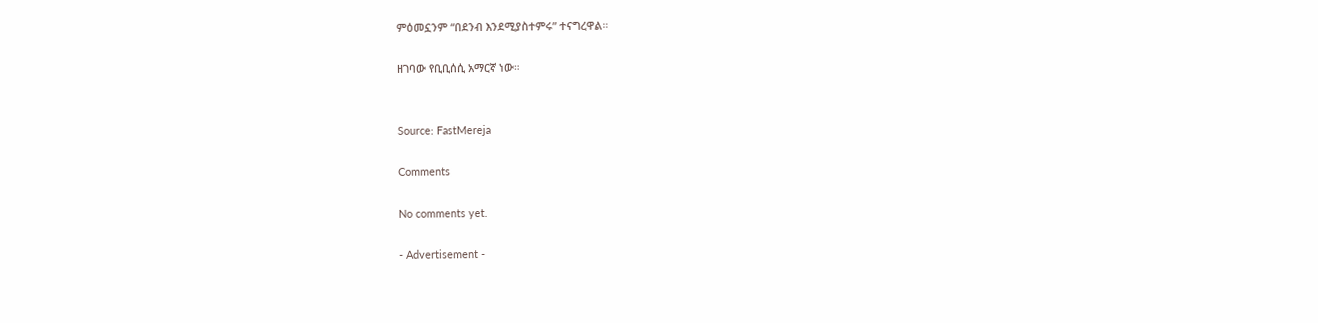ምዕመኗንም “በደንብ እንደሚያስተምሩ” ተናግረዋል።

ዘገባው የቢቢሰሲ አማርኛ ነው።


Source: FastMereja

Comments

No comments yet.

- Advertisement -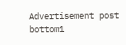Advertisement post bottom1